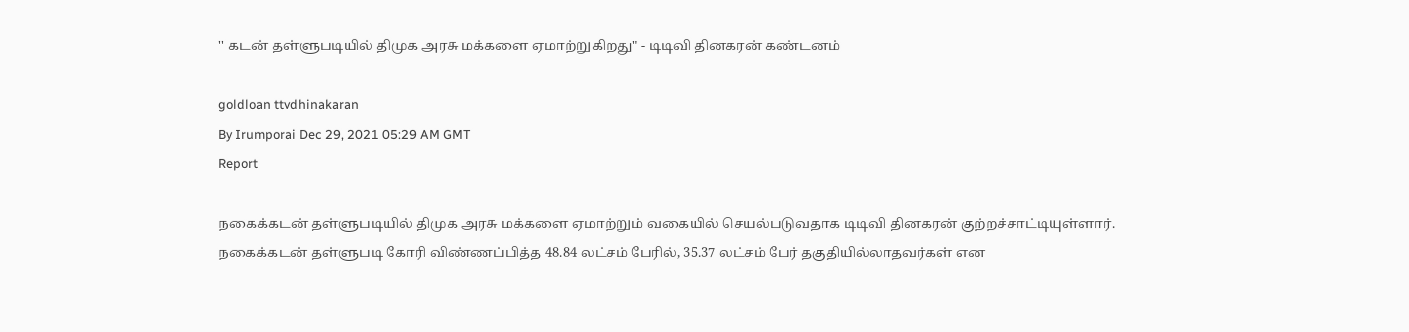'' கடன் தள்ளுபடியில் திமுக அரசு மக்களை ஏமாற்றுகிறது" - டிடிவி தினகரன் கண்டனம்

goldloan ttvdhinakaran
By Irumporai Dec 29, 2021 05:29 AM GMT
Report

நகைக்கடன் தள்ளுபடியில் திமுக அரசு மக்களை ஏமாற்றும் வகையில் செயல்படுவதாக டிடிவி தினகரன் குற்றச்சாட்டியுள்ளார். நகைக்கடன் தள்ளுபடி கோரி விண்ணப்பித்த 48.84 லட்சம் பேரில், 35.37 லட்சம் பேர் தகுதியில்லாதவர்கள் என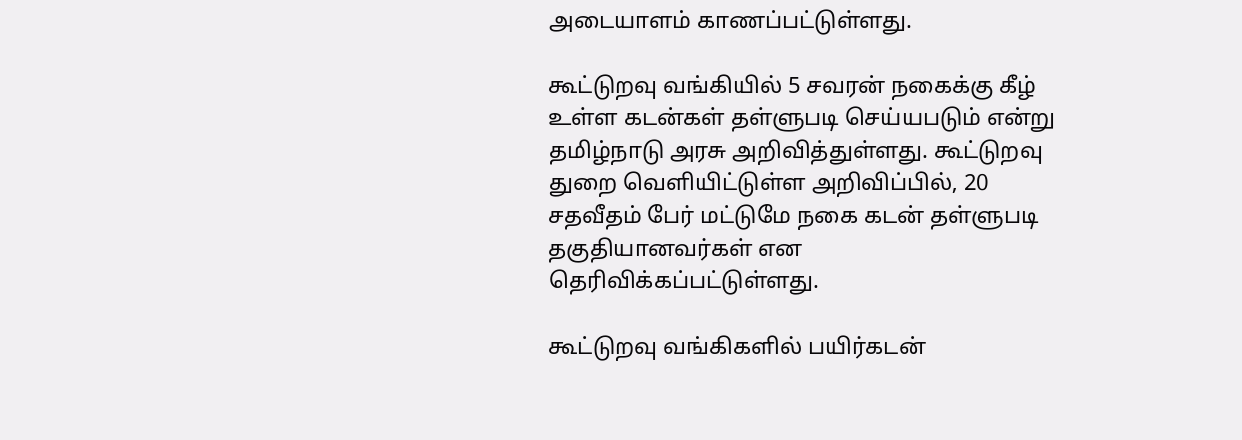அடையாளம் காணப்பட்டுள்ளது.

கூட்டுறவு வங்கியில் 5 சவரன் நகைக்கு கீழ் உள்ள கடன்கள் தள்ளுபடி செய்யபடும் என்று தமிழ்நாடு அரசு அறிவித்துள்ளது. கூட்டுறவு துறை வெளியிட்டுள்ள அறிவிப்பில், 20 சதவீதம் பேர் மட்டுமே நகை கடன் தள்ளுபடி தகுதியானவர்கள் என தெரிவிக்கப்பட்டுள்ளது.

கூட்டுறவு வங்கிகளில் பயிர்கடன்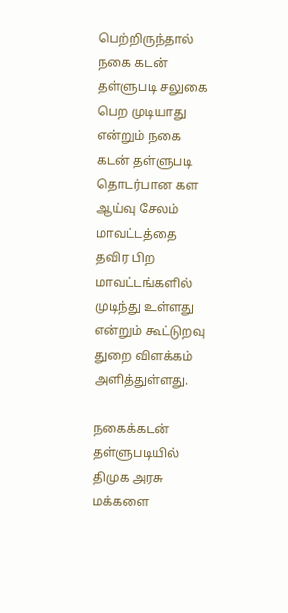பெற்றிருந்தால் நகை கடன் தள்ளுபடி சலுகை பெற முடியாது என்றும் நகை கடன் தள்ளுபடி தொடர்பான கள ஆய்வு சேலம் மாவட்டத்தை தவிர பிற மாவட்டங்களில் முடிந்து உள்ளது என்றும் கூட்டுறவு துறை விளக்கம் அளித்துள்ளது.

நகைக்கடன் தள்ளுபடியில் திமுக அரசு மக்களை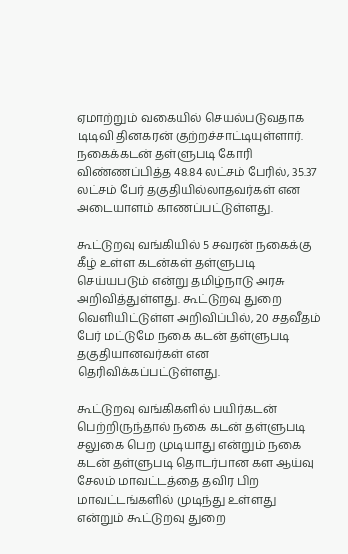ஏமாற்றும் வகையில் செயல்படுவதாக டிடிவி தினகரன் குற்றச்சாட்டியுள்ளார். நகைக்கடன் தள்ளுபடி கோரி விண்ணப்பித்த 48.84 லட்சம் பேரில், 35.37 லட்சம் பேர் தகுதியில்லாதவர்கள் என அடையாளம் காணப்பட்டுள்ளது.

கூட்டுறவு வங்கியில் 5 சவரன் நகைக்கு கீழ் உள்ள கடன்கள் தள்ளுபடி செய்யபடும் என்று தமிழ்நாடு அரசு அறிவித்துள்ளது. கூட்டுறவு துறை வெளியிட்டுள்ள அறிவிப்பில், 20 சதவீதம் பேர் மட்டுமே நகை கடன் தள்ளுபடி தகுதியானவர்கள் என தெரிவிக்கப்பட்டுள்ளது.

கூட்டுறவு வங்கிகளில் பயிர்கடன் பெற்றிருந்தால் நகை கடன் தள்ளுபடி சலுகை பெற முடியாது என்றும் நகை கடன் தள்ளுபடி தொடர்பான கள ஆய்வு சேலம் மாவட்டத்தை தவிர பிற மாவட்டங்களில் முடிந்து உள்ளது என்றும் கூட்டுறவு துறை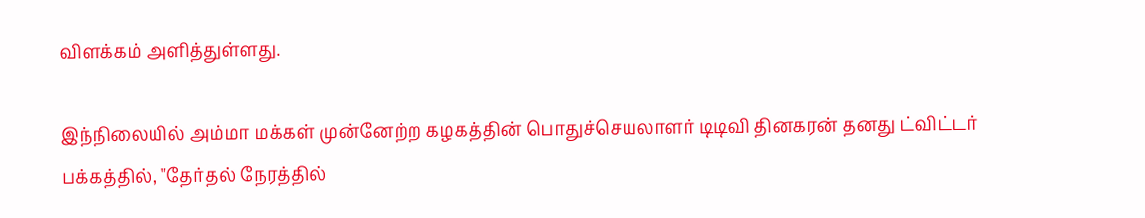விளக்கம் அளித்துள்ளது.

இந்நிலையில் அம்மா மக்கள் முன்னேற்ற கழகத்தின் பொதுச்செயலாளர் டிடிவி தினகரன் தனது ட்விட்டர் பக்கத்தில், "தேர்தல் நேரத்தில்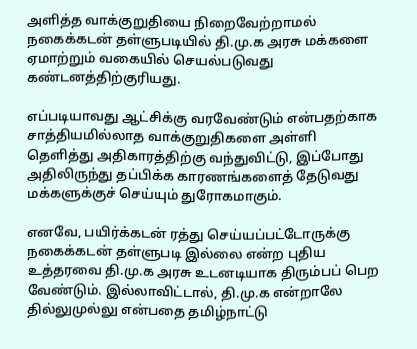அளித்த வாக்குறுதியை நிறைவேற்றாமல் நகைக்கடன் தள்ளுபடியில் தி.மு.க அரசு மக்களை ஏமாற்றும் வகையில் செயல்படுவது கண்டனத்திற்குரியது.

எப்படியாவது ஆட்சிக்கு வரவேண்டும் என்பதற்காக சாத்தியமில்லாத வாக்குறுதிகளை அள்ளி தெளித்து அதிகாரத்திற்கு வந்துவிட்டு, இப்போது அதிலிருந்து தப்பிக்க காரணங்களைத் தேடுவது மக்களுக்குச் செய்யும் துரோகமாகும்.

எனவே, பயிர்க்கடன் ரத்து செய்யப்பட்டோருக்கு நகைக்கடன் தள்ளுபடி இல்லை என்ற புதிய உத்தரவை தி.மு.க அரசு உடனடியாக திரும்பப் பெற வேண்டும். இல்லாவிட்டால், தி.மு.க என்றாலே தில்லுமுல்லு என்பதை தமிழ்நாட்டு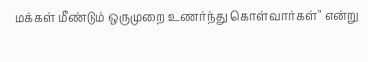மக்கள் மீண்டும் ஒருமுறை உணர்ந்து கொள்வார்கள்" என்று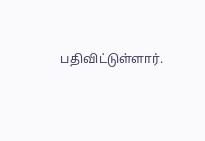பதிவிட்டுள்ளார்.